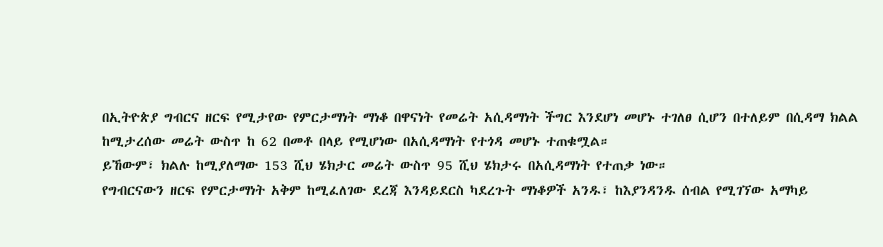በኢትዮጵያ ግብርና ዘርፍ የሚታየው የምርታማነት ማነቆ በዋናነት የመሬት አሲዳማነት ችግር እንደሆነ መሆኑ ተገለፀ ሲሆን በተለይም በሲዳማ ክልል ከሚታረሰው መሬት ውስጥ ከ 62 በመቶ በላይ የሚሆነው በአሲዳማነት የተጎዳ መሆኑ ተጠቁሟል።
ይኸውም፣ ክልሉ ከሚያለማው 153 ሺህ ሄክታር መሬት ውስጥ 95 ሺህ ሄክታሩ በአሲዳማነት የተጠቃ ነው።
የግብርናውን ዘርፍ የምርታማነት አቅም ከሚፈለገው ደረጃ እንዳይደርስ ካደረጉት ማነቆዎች አንዱ፣ ከእያንዳንዱ ሰብል የሚገኘው አማካይ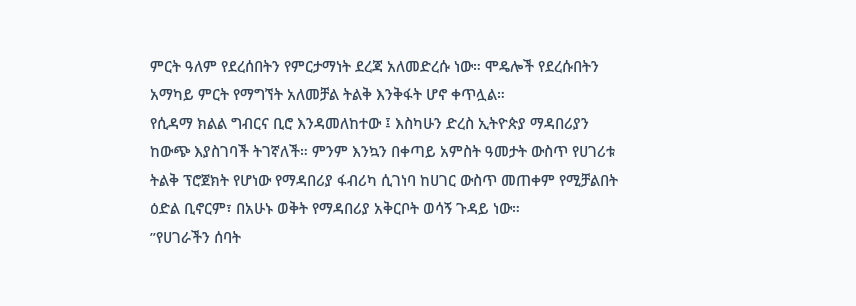ምርት ዓለም የደረሰበትን የምርታማነት ደረጃ አለመድረሱ ነው። ሞዴሎች የደረሱበትን አማካይ ምርት የማግኘት አለመቻል ትልቅ እንቅፋት ሆኖ ቀጥሏል።
የሲዳማ ክልል ግብርና ቢሮ እንዳመለከተው ፤ እስካሁን ድረስ ኢትዮጵያ ማዳበሪያን ከውጭ እያስገባች ትገኛለች። ምንም እንኳን በቀጣይ አምስት ዓመታት ውስጥ የሀገሪቱ ትልቅ ፕሮጀክት የሆነው የማዳበሪያ ፋብሪካ ሲገነባ ከሀገር ውስጥ መጠቀም የሚቻልበት ዕድል ቢኖርም፣ በአሁኑ ወቅት የማዳበሪያ አቅርቦት ወሳኝ ጉዳይ ነው።
”የሀገራችን ሰባት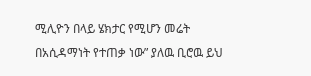ሚሊዮን በላይ ሄክታር የሚሆን መሬት በአሲዳማነት የተጠቃ ነው” ያለዉ ቢሮዉ ይህ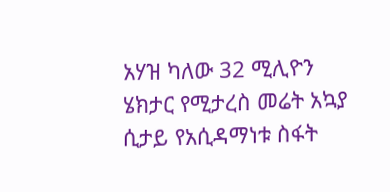አሃዝ ካለው 32 ሚሊዮን ሄክታር የሚታረስ መሬት አኳያ ሲታይ የአሲዳማነቱ ስፋት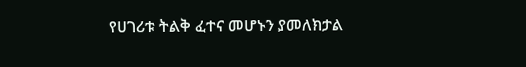የሀገሪቱ ትልቅ ፈተና መሆኑን ያመለክታል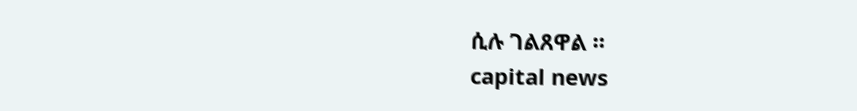ሲሉ ገልጸዋል ።
capital news